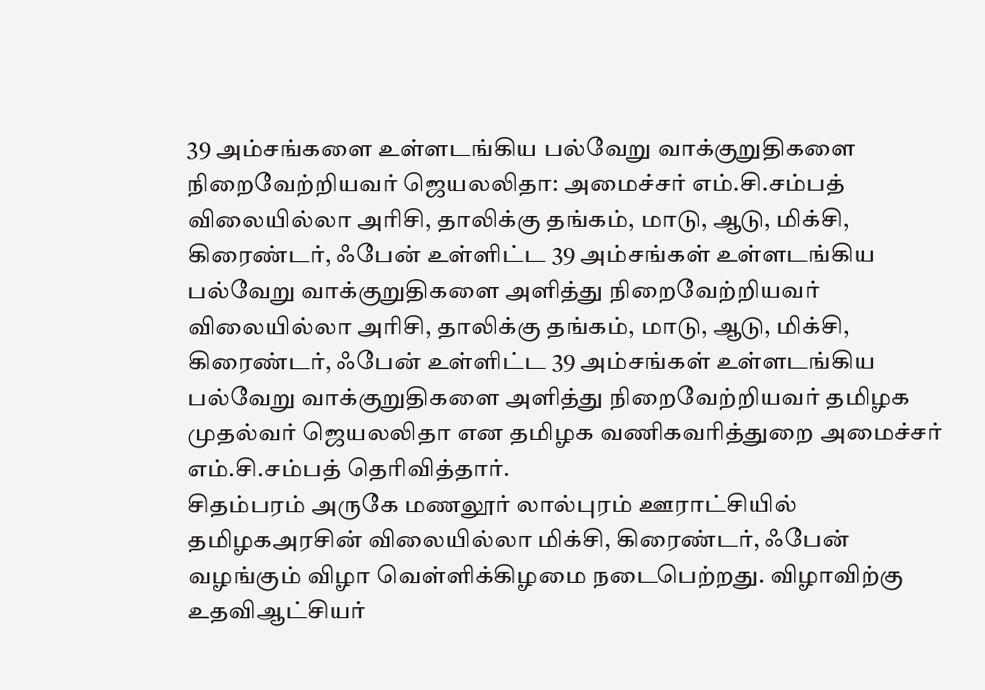39 அம்சங்களை உள்ளடங்கிய பல்வேறு வாக்குறுதிகளை நிறைவேற்றியவர் ஜெயலலிதா: அமைச்சர் எம்.சி.சம்பத்
விலையில்லா அரிசி, தாலிக்கு தங்கம், மாடு, ஆடு, மிக்சி, கிரைண்டர், ஃபேன் உள்ளிட்ட 39 அம்சங்கள் உள்ளடங்கிய பல்வேறு வாக்குறுதிகளை அளித்து நிறைவேற்றியவர்
விலையில்லா அரிசி, தாலிக்கு தங்கம், மாடு, ஆடு, மிக்சி, கிரைண்டர், ஃபேன் உள்ளிட்ட 39 அம்சங்கள் உள்ளடங்கிய பல்வேறு வாக்குறுதிகளை அளித்து நிறைவேற்றியவர் தமிழக முதல்வர் ஜெயலலிதா என தமிழக வணிகவரித்துறை அமைச்சர் எம்.சி.சம்பத் தெரிவித்தார்.
சிதம்பரம் அருகே மணலூர் லால்புரம் ஊராட்சியில் தமிழகஅரசின் விலையில்லா மிக்சி, கிரைண்டர், ஃபேன் வழங்கும் விழா வெள்ளிக்கிழமை நடைபெற்றது. விழாவிற்கு உதவிஆட்சியர்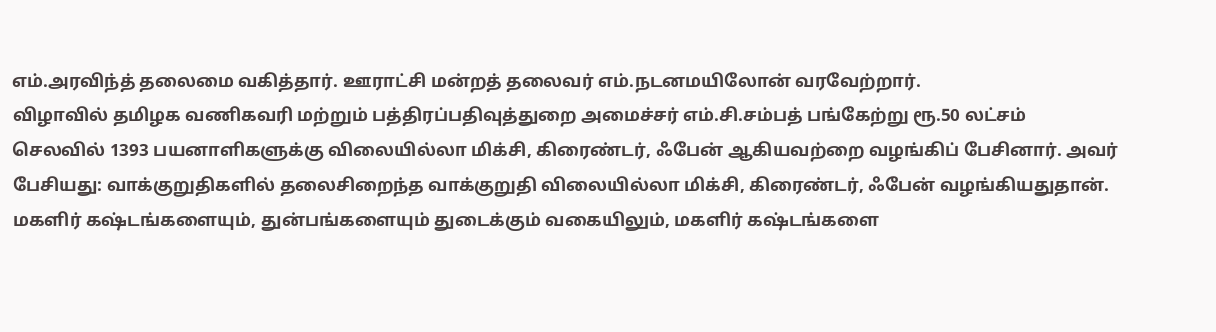எம்.அரவிந்த் தலைமை வகித்தார். ஊராட்சி மன்றத் தலைவர் எம்.நடனமயிலோன் வரவேற்றார்.
விழாவில் தமிழக வணிகவரி மற்றும் பத்திரப்பதிவுத்துறை அமைச்சர் எம்.சி.சம்பத் பங்கேற்று ரூ.50 லட்சம் செலவில் 1393 பயனாளிகளுக்கு விலையில்லா மிக்சி, கிரைண்டர், ஃபேன் ஆகியவற்றை வழங்கிப் பேசினார். அவர் பேசியது: வாக்குறுதிகளில் தலைசிறைந்த வாக்குறுதி விலையில்லா மிக்சி, கிரைண்டர், ஃபேன் வழங்கியதுதான். மகளிர் கஷ்டங்களையும், துன்பங்களையும் துடைக்கும் வகையிலும், மகளிர் கஷ்டங்களை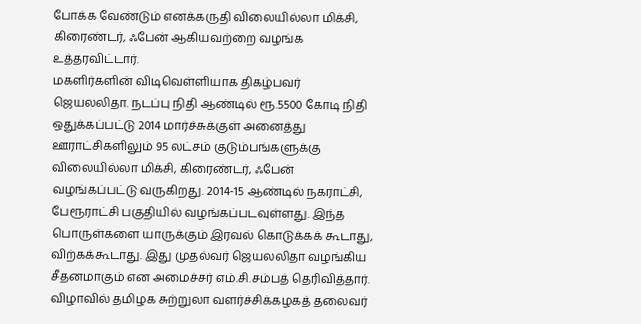போக்க வேண்டும் எனக்கருதி விலையில்லா மிக்சி, கிரைண்டர், ஃபேன் ஆகியவற்றை வழங்க உத்தரவிட்டார்.
மகளிர்களின் விடிவெள்ளியாக திகழ்பவர் ஜெயலலிதா. நடப்பு நிதி ஆண்டில் ரூ.5500 கோடி நிதி ஒதுக்கப்பட்டு 2014 மார்ச்சுக்குள் அனைத்து ஊராட்சிகளிலும் 95 லட்சம் குடும்பங்களுக்கு விலையில்லா மிக்சி, கிரைண்டர், ஃபேன் வழங்கப்பட்டு வருகிறது. 2014-15 ஆண்டில் நகராட்சி, பேரூராட்சி பகுதியில் வழங்கப்படவுள்ளது. இந்த பொருள்களை யாருக்கும் இரவல் கொடுக்கக் கூடாது, விற்கக்கூடாது. இது முதல்வர் ஜெயலலிதா வழங்கிய சீதனமாகும் என அமைச்சர் எம்.சி.சம்பத் தெரிவித்தார்.
விழாவில் தமிழக சுற்றுலா வளர்ச்சிக்கழகத் தலைவர்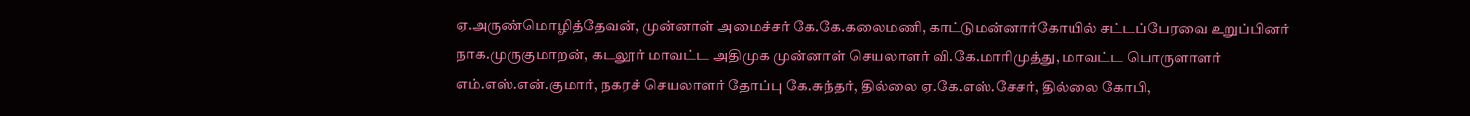ஏ.அருண்மொழித்தேவன், முன்னாள் அமைச்சர் கே.கே.கலைமணி, காட்டுமன்னார்கோயில் சட்டப்பேரவை உறுப்பினர் நாக.முருகுமாறன், கடலூர் மாவட்ட அதிமுக முன்னாள் செயலாளர் வி.கே.மாரிமுத்து, மாவட்ட பொருளாளர் எம்.எஸ்.என்.குமார், நகரச் செயலாளர் தோப்பு கே.சுந்தர், தில்லை ஏ.கே.எஸ்.சேசர், தில்லை கோபி,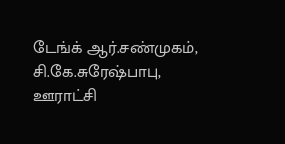டேங்க் ஆர்.சண்முகம், சி.கே.சுரேஷ்பாபு, ஊராட்சி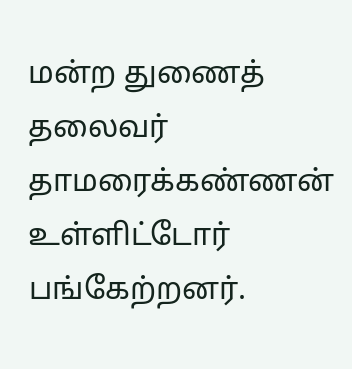மன்ற துணைத் தலைவர் தாமரைக்கண்ணன் உள்ளிட்டோர் பங்கேற்றனர்.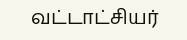வட்டாட்சியர்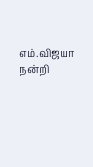எம்.விஜயா நன்றி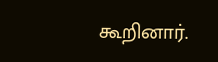கூறினார்.